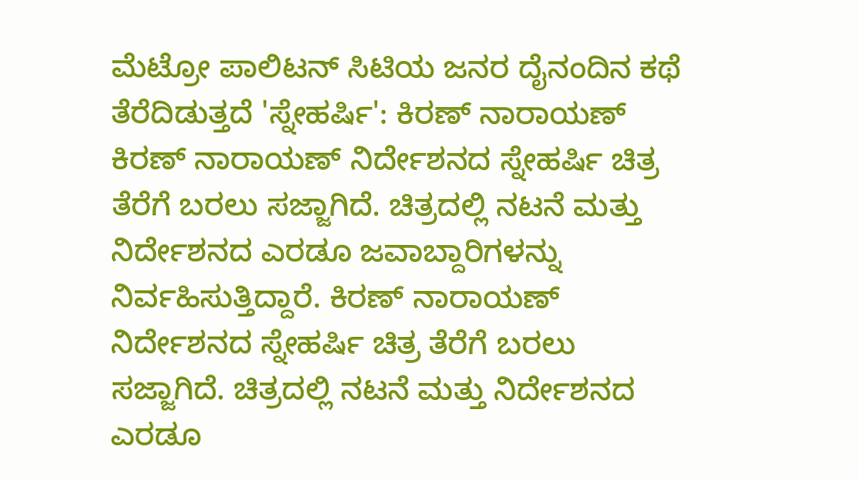ಮೆಟ್ರೋ ಪಾಲಿಟನ್ ಸಿಟಿಯ ಜನರ ದೈನಂದಿನ ಕಥೆ ತೆರೆದಿಡುತ್ತದೆ 'ಸ್ನೇಹರ್ಷಿ': ಕಿರಣ್ ನಾರಾಯಣ್ ಕಿರಣ್ ನಾರಾಯಣ್ ನಿರ್ದೇಶನದ ಸ್ನೇಹರ್ಷಿ ಚಿತ್ರ ತೆರೆಗೆ ಬರಲು ಸಜ್ಜಾಗಿದೆ. ಚಿತ್ರದಲ್ಲಿ ನಟನೆ ಮತ್ತು ನಿರ್ದೇಶನದ ಎರಡೂ ಜವಾಬ್ದಾರಿಗಳನ್ನು ನಿರ್ವಹಿಸುತ್ತಿದ್ದಾರೆ. ಕಿರಣ್ ನಾರಾಯಣ್ ನಿರ್ದೇಶನದ ಸ್ನೇಹರ್ಷಿ ಚಿತ್ರ ತೆರೆಗೆ ಬರಲು ಸಜ್ಜಾಗಿದೆ. ಚಿತ್ರದಲ್ಲಿ ನಟನೆ ಮತ್ತು ನಿರ್ದೇಶನದ ಎರಡೂ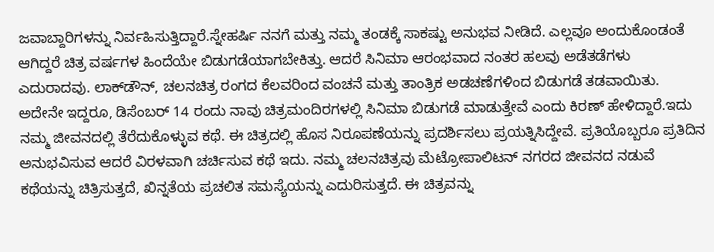ಜವಾಬ್ದಾರಿಗಳನ್ನು ನಿರ್ವಹಿಸುತ್ತಿದ್ದಾರೆ.ಸ್ನೇಹರ್ಷಿ ನನಗೆ ಮತ್ತು ನಮ್ಮ ತಂಡಕ್ಕೆ ಸಾಕಷ್ಟು ಅನುಭವ ನೀಡಿದೆ. ಎಲ್ಲವೂ ಅಂದುಕೊಂಡಂತೆ ಆಗಿದ್ದರೆ ಚಿತ್ರ ವರ್ಷಗಳ ಹಿಂದೆಯೇ ಬಿಡುಗಡೆಯಾಗಬೇಕಿತ್ತು. ಆದರೆ ಸಿನಿಮಾ ಆರಂಭವಾದ ನಂತರ ಹಲವು ಅಡೆತಡೆಗಳು ಎದುರಾದವು. ಲಾಕ್‌ಡೌನ್‌, ಚಲನಚಿತ್ರ ರಂಗದ ಕೆಲವರಿಂದ ವಂಚನೆ ಮತ್ತು ತಾಂತ್ರಿಕ ಅಡಚಣೆಗಳಿಂದ ಬಿಡುಗಡೆ ತಡವಾಯಿತು. ಅದೇನೇ ಇದ್ದರೂ, ಡಿಸೆಂಬರ್ 14 ರಂದು ನಾವು ಚಿತ್ರಮಂದಿರಗಳಲ್ಲಿ ಸಿನಿಮಾ ಬಿಡುಗಡೆ ಮಾಡುತ್ತೇವೆ ಎಂದು ಕಿರಣ್ ಹೇಳಿದ್ದಾರೆ.ಇದು ನಮ್ಮ ಜೀವನದಲ್ಲಿ ತೆರೆದುಕೊಳ್ಳುವ ಕಥೆ. ಈ ಚಿತ್ರದಲ್ಲಿ ಹೊಸ ನಿರೂಪಣೆಯನ್ನು ಪ್ರದರ್ಶಿಸಲು ಪ್ರಯತ್ನಿಸಿದ್ದೇವೆ. ಪ್ರತಿಯೊಬ್ಬರೂ ಪ್ರತಿದಿನ ಅನುಭವಿಸುವ ಆದರೆ ವಿರಳವಾಗಿ ಚರ್ಚಿಸುವ ಕಥೆ ಇದು. ನಮ್ಮ ಚಲನಚಿತ್ರವು ಮೆಟ್ರೋಪಾಲಿಟನ್ ನಗರದ ಜೀವನದ ನಡುವೆ ಕಥೆಯನ್ನು ಚಿತ್ರಿಸುತ್ತದೆ, ಖಿನ್ನತೆಯ ಪ್ರಚಲಿತ ಸಮಸ್ಯೆಯನ್ನು ಎದುರಿಸುತ್ತದೆ. ಈ ಚಿತ್ರವನ್ನು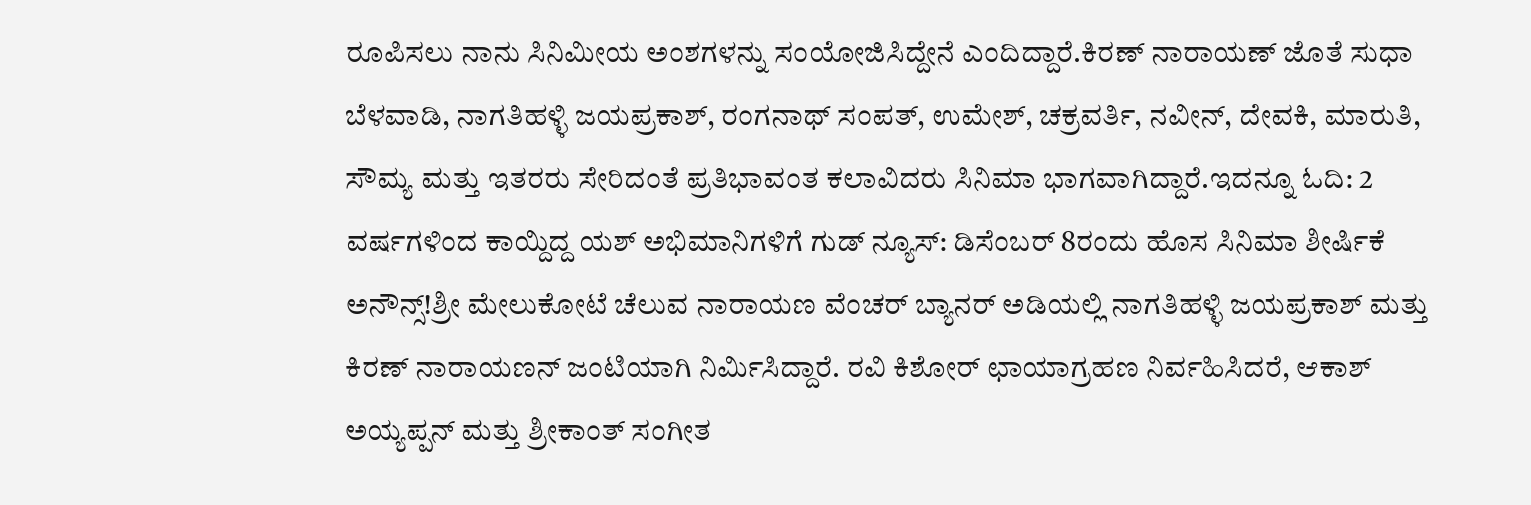ರೂಪಿಸಲು ನಾನು ಸಿನಿಮೀಯ ಅಂಶಗಳನ್ನು ಸಂಯೋಜಿಸಿದ್ದೇನೆ ಎಂದಿದ್ದಾರೆ.ಕಿರಣ್ ನಾರಾಯಣ್ ಜೊತೆ ಸುಧಾ ಬೆಳವಾಡಿ, ನಾಗತಿಹಳ್ಳಿ ಜಯಪ್ರಕಾಶ್, ರಂಗನಾಥ್ ಸಂಪತ್, ಉಮೇಶ್, ಚಕ್ರವರ್ತಿ, ನವೀನ್, ದೇವಕಿ, ಮಾರುತಿ, ಸೌಮ್ಯ ಮತ್ತು ಇತರರು ಸೇರಿದಂತೆ ಪ್ರತಿಭಾವಂತ ಕಲಾವಿದರು ಸಿನಿಮಾ ಭಾಗವಾಗಿದ್ದಾರೆ.ಇದನ್ನೂ ಓದಿ: 2 ವರ್ಷಗಳಿಂದ ಕಾಯ್ದಿದ್ದ ಯಶ್ ಅಭಿಮಾನಿಗಳಿಗೆ ಗುಡ್ ನ್ಯೂಸ್: ಡಿಸೆಂಬರ್ 8ರಂದು ಹೊಸ ಸಿನಿಮಾ ಶೀರ್ಷಿಕೆ ಅನೌನ್ಸ್!ಶ್ರೀ ಮೇಲುಕೋಟೆ ಚೆಲುವ ನಾರಾಯಣ ವೆಂಚರ್ ಬ್ಯಾನರ್ ಅಡಿಯಲ್ಲಿ ನಾಗತಿಹಳ್ಳಿ ಜಯಪ್ರಕಾಶ್ ಮತ್ತು ಕಿರಣ್ ನಾರಾಯಣನ್ ಜಂಟಿಯಾಗಿ ನಿರ್ಮಿಸಿದ್ದಾರೆ. ರವಿ ಕಿಶೋರ್ ಛಾಯಾಗ್ರಹಣ ನಿರ್ವಹಿಸಿದರೆ, ಆಕಾಶ್ ಅಯ್ಯಪ್ಪನ್ ಮತ್ತು ಶ್ರೀಕಾಂತ್ ಸಂಗೀತ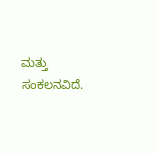ಮತ್ತು ಸಂಕಲನವಿದೆ.